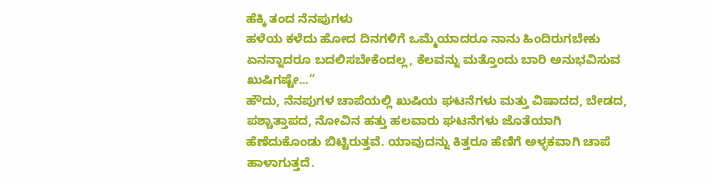ಹೆಕ್ಕಿ ತಂದ ನೆನಪುಗಳು
ಹಳೆಯ ಕಳೆದು ಹೋದ ದಿನಗಳಿಗೆ ಒಮ್ಮೆಯಾದರೂ ನಾನು ಹಿಂದಿರುಗಬೇಕು ಏನನ್ನಾದರೂ ಬದಲಿಸಬೇಕೆಂದಲ್ಲ, ಕೆಲವನ್ನು ಮತ್ತೊಂದು ಬಾರಿ ಅನುಭವಿಸುವ ಖುಷಿಗಷ್ಟೇ...”
ಹೌದು, ನೆನಪುಗಳ ಚಾಪೆಯಲ್ಲಿ ಖುಷಿಯ ಘಟನೆಗಳು ಮತ್ತು ವಿಷಾದದ, ಬೇಡದ, ಪಶ್ಚಾತ್ತಾಪದ, ನೋವಿನ ಹತ್ತು ಹಲವಾರು ಘಟನೆಗಳು ಜೊತೆಯಾಗಿ ಹೆಣೆದುಕೊಂಡು ಬಿಟ್ಟಿರುತ್ತವೆ. ಯಾವುದನ್ನು ಕಿತ್ತರೂ ಹೆಣಿಗೆ ಅಳ್ಳಕವಾಗಿ ಚಾಪೆ ಹಾಳಾಗುತ್ತದೆ.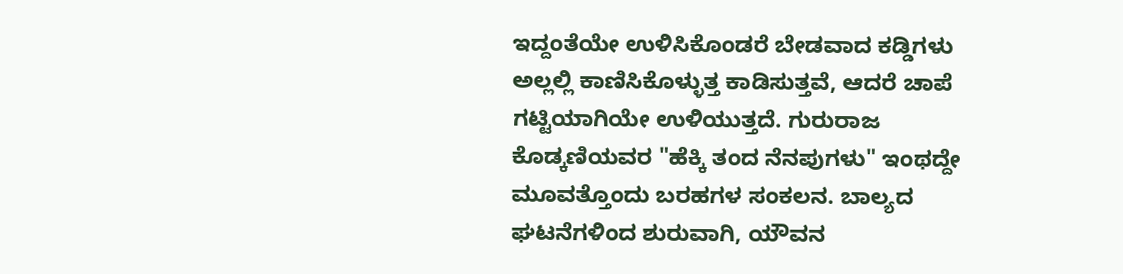ಇದ್ದಂತೆಯೇ ಉಳಿಸಿಕೊಂಡರೆ ಬೇಡವಾದ ಕಡ್ಡಿಗಳು ಅಲ್ಲಲ್ಲಿ ಕಾಣಿಸಿಕೊಳ್ಳುತ್ತ ಕಾಡಿಸುತ್ತವೆ, ಆದರೆ ಚಾಪೆ ಗಟ್ಟಿಯಾಗಿಯೇ ಉಳಿಯುತ್ತದೆ. ಗುರುರಾಜ ಕೊಡ್ಕಣಿಯವರ "ಹೆಕ್ಕಿ ತಂದ ನೆನಪುಗಳು" ಇಂಥದ್ದೇ ಮೂವತ್ತೊಂದು ಬರಹಗಳ ಸಂಕಲನ. ಬಾಲ್ಯದ ಘಟನೆಗಳಿಂದ ಶುರುವಾಗಿ, ಯೌವನ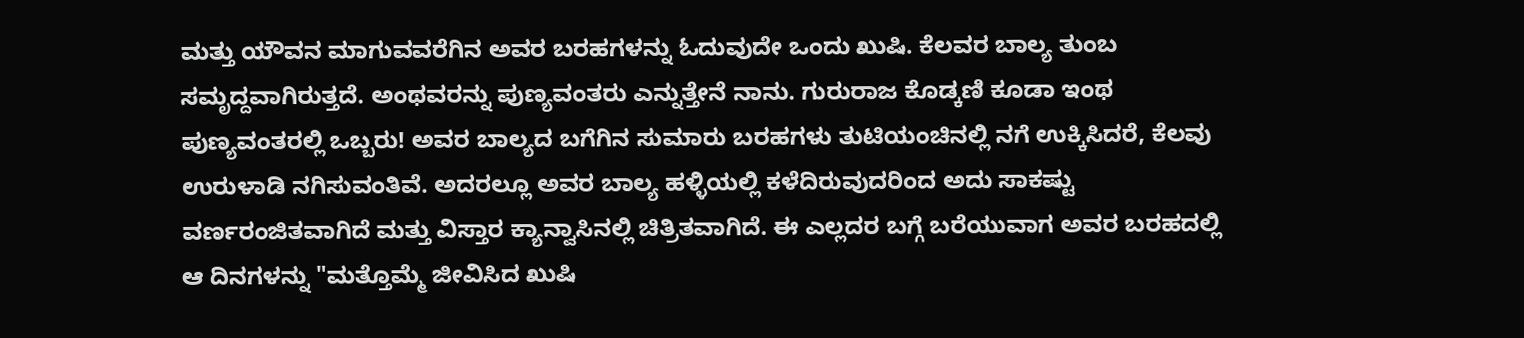ಮತ್ತು ಯೌವನ ಮಾಗುವವರೆಗಿನ ಅವರ ಬರಹಗಳನ್ನು ಓದುವುದೇ ಒಂದು ಖುಷಿ. ಕೆಲವರ ಬಾಲ್ಯ ತುಂಬ ಸಮೃದ್ದವಾಗಿರುತ್ತದೆ. ಅಂಥವರನ್ನು ಪುಣ್ಯವಂತರು ಎನ್ನುತ್ತೇನೆ ನಾನು. ಗುರುರಾಜ ಕೊಡ್ಕಣಿ ಕೂಡಾ ಇಂಥ ಪುಣ್ಯವಂತರಲ್ಲಿ ಒಬ್ಬರು! ಅವರ ಬಾಲ್ಯದ ಬಗೆಗಿನ ಸುಮಾರು ಬರಹಗಳು ತುಟಿಯಂಚಿನಲ್ಲಿ ನಗೆ ಉಕ್ಕಿಸಿದರೆ, ಕೆಲವು ಉರುಳಾಡಿ ನಗಿಸುವಂತಿವೆ. ಅದರಲ್ಲೂ ಅವರ ಬಾಲ್ಯ ಹಳ್ಳಿಯಲ್ಲಿ ಕಳೆದಿರುವುದರಿಂದ ಅದು ಸಾಕಷ್ಟು ವರ್ಣರಂಜಿತವಾಗಿದೆ ಮತ್ತು ವಿಸ್ತಾರ ಕ್ಯಾನ್ವಾಸಿನಲ್ಲಿ ಚಿತ್ರಿತವಾಗಿದೆ. ಈ ಎಲ್ಲದರ ಬಗ್ಗೆ ಬರೆಯುವಾಗ ಅವರ ಬರಹದಲ್ಲಿ ಆ ದಿನಗಳನ್ನು "ಮತ್ತೊಮ್ಮೆ ಜೀವಿಸಿದ ಖುಷಿ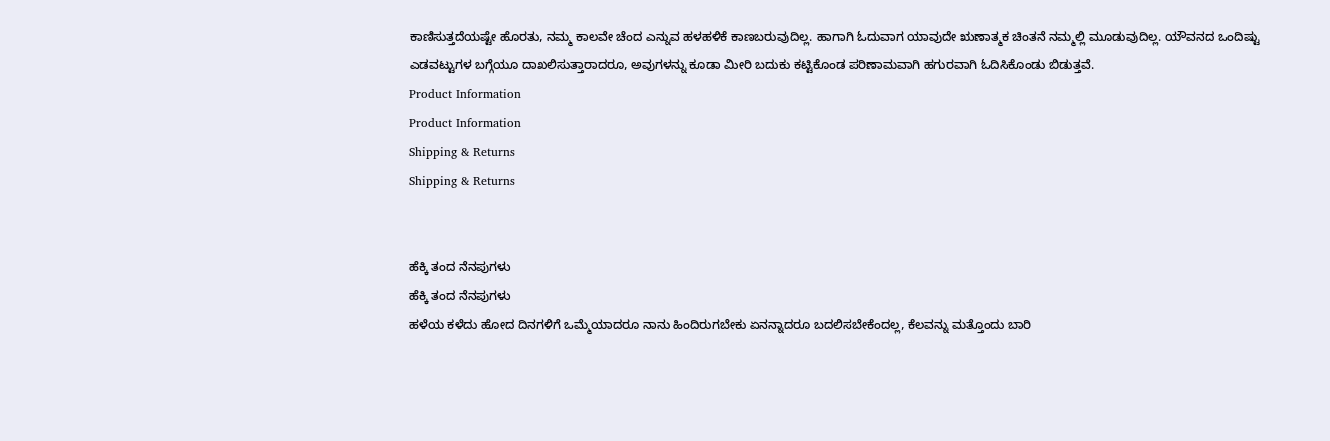ಕಾಣಿಸುತ್ತದೆಯಷ್ಟೇ ಹೊರತು, ನಮ್ಮ ಕಾಲವೇ ಚೆಂದ ಎನ್ನುವ ಹಳಹಳಿಕೆ ಕಾಣಬರುವುದಿಲ್ಲ. ಹಾಗಾಗಿ ಓದುವಾಗ ಯಾವುದೇ ಋಣಾತ್ಮಕ ಚಿಂತನೆ ನಮ್ಮಲ್ಲಿ ಮೂಡುವುದಿಲ್ಲ. ಯೌವನದ ಒಂದಿಷ್ಟು ಎಡವಟ್ಟುಗಳ ಬಗ್ಗೆಯೂ ದಾಖಲಿಸುತ್ತಾರಾದರೂ, ಅವುಗಳನ್ನು ಕೂಡಾ ಮೀರಿ ಬದುಕು ಕಟ್ಟಿಕೊಂಡ ಪರಿಣಾಮವಾಗಿ ಹಗುರವಾಗಿ ಓದಿಸಿಕೊಂಡು ಬಿಡುತ್ತವೆ.
Product Information
Product Information
Shipping & Returns
Shipping & Returns


ಹೆಕ್ಕಿ ತಂದ ನೆನಪುಗಳು
ಹೆಕ್ಕಿ ತಂದ ನೆನಪುಗಳು
ಹಳೆಯ ಕಳೆದು ಹೋದ ದಿನಗಳಿಗೆ ಒಮ್ಮೆಯಾದರೂ ನಾನು ಹಿಂದಿರುಗಬೇಕು ಏನನ್ನಾದರೂ ಬದಲಿಸಬೇಕೆಂದಲ್ಲ, ಕೆಲವನ್ನು ಮತ್ತೊಂದು ಬಾರಿ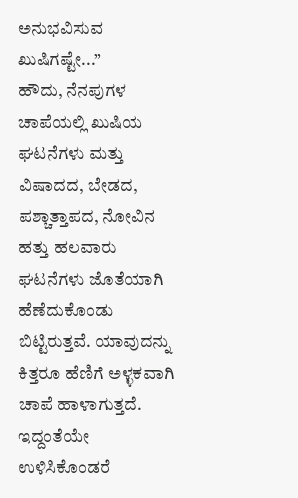ಅನುಭವಿಸುವ ಖುಷಿಗಷ್ಟೇ...”
ಹೌದು, ನೆನಪುಗಳ ಚಾಪೆಯಲ್ಲಿ ಖುಷಿಯ ಘಟನೆಗಳು ಮತ್ತು ವಿಷಾದದ, ಬೇಡದ, ಪಶ್ಚಾತ್ತಾಪದ, ನೋವಿನ ಹತ್ತು ಹಲವಾರು ಘಟನೆಗಳು ಜೊತೆಯಾಗಿ ಹೆಣೆದುಕೊಂಡು ಬಿಟ್ಟಿರುತ್ತವೆ. ಯಾವುದನ್ನು ಕಿತ್ತರೂ ಹೆಣಿಗೆ ಅಳ್ಳಕವಾಗಿ ಚಾಪೆ ಹಾಳಾಗುತ್ತದೆ. ಇದ್ದಂತೆಯೇ ಉಳಿಸಿಕೊಂಡರೆ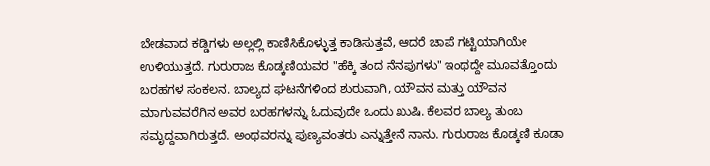ಬೇಡವಾದ ಕಡ್ಡಿಗಳು ಅಲ್ಲಲ್ಲಿ ಕಾಣಿಸಿಕೊಳ್ಳುತ್ತ ಕಾಡಿಸುತ್ತವೆ, ಆದರೆ ಚಾಪೆ ಗಟ್ಟಿಯಾಗಿಯೇ ಉಳಿಯುತ್ತದೆ. ಗುರುರಾಜ ಕೊಡ್ಕಣಿಯವರ "ಹೆಕ್ಕಿ ತಂದ ನೆನಪುಗಳು" ಇಂಥದ್ದೇ ಮೂವತ್ತೊಂದು ಬರಹಗಳ ಸಂಕಲನ. ಬಾಲ್ಯದ ಘಟನೆಗಳಿಂದ ಶುರುವಾಗಿ, ಯೌವನ ಮತ್ತು ಯೌವನ ಮಾಗುವವರೆಗಿನ ಅವರ ಬರಹಗಳನ್ನು ಓದುವುದೇ ಒಂದು ಖುಷಿ. ಕೆಲವರ ಬಾಲ್ಯ ತುಂಬ ಸಮೃದ್ದವಾಗಿರುತ್ತದೆ. ಅಂಥವರನ್ನು ಪುಣ್ಯವಂತರು ಎನ್ನುತ್ತೇನೆ ನಾನು. ಗುರುರಾಜ ಕೊಡ್ಕಣಿ ಕೂಡಾ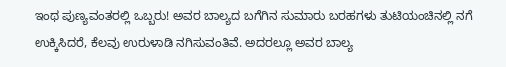ಇಂಥ ಪುಣ್ಯವಂತರಲ್ಲಿ ಒಬ್ಬರು! ಅವರ ಬಾಲ್ಯದ ಬಗೆಗಿನ ಸುಮಾರು ಬರಹಗಳು ತುಟಿಯಂಚಿನಲ್ಲಿ ನಗೆ ಉಕ್ಕಿಸಿದರೆ, ಕೆಲವು ಉರುಳಾಡಿ ನಗಿಸುವಂತಿವೆ. ಅದರಲ್ಲೂ ಅವರ ಬಾಲ್ಯ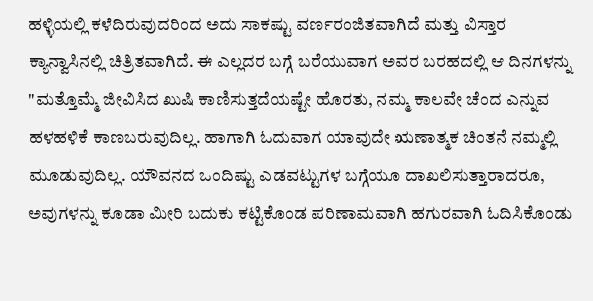ಹಳ್ಳಿಯಲ್ಲಿ ಕಳೆದಿರುವುದರಿಂದ ಅದು ಸಾಕಷ್ಟು ವರ್ಣರಂಜಿತವಾಗಿದೆ ಮತ್ತು ವಿಸ್ತಾರ ಕ್ಯಾನ್ವಾಸಿನಲ್ಲಿ ಚಿತ್ರಿತವಾಗಿದೆ. ಈ ಎಲ್ಲದರ ಬಗ್ಗೆ ಬರೆಯುವಾಗ ಅವರ ಬರಹದಲ್ಲಿ ಆ ದಿನಗಳನ್ನು "ಮತ್ತೊಮ್ಮೆ ಜೀವಿಸಿದ ಖುಷಿ ಕಾಣಿಸುತ್ತದೆಯಷ್ಟೇ ಹೊರತು, ನಮ್ಮ ಕಾಲವೇ ಚೆಂದ ಎನ್ನುವ ಹಳಹಳಿಕೆ ಕಾಣಬರುವುದಿಲ್ಲ. ಹಾಗಾಗಿ ಓದುವಾಗ ಯಾವುದೇ ಋಣಾತ್ಮಕ ಚಿಂತನೆ ನಮ್ಮಲ್ಲಿ ಮೂಡುವುದಿಲ್ಲ. ಯೌವನದ ಒಂದಿಷ್ಟು ಎಡವಟ್ಟುಗಳ ಬಗ್ಗೆಯೂ ದಾಖಲಿಸುತ್ತಾರಾದರೂ, ಅವುಗಳನ್ನು ಕೂಡಾ ಮೀರಿ ಬದುಕು ಕಟ್ಟಿಕೊಂಡ ಪರಿಣಾಮವಾಗಿ ಹಗುರವಾಗಿ ಓದಿಸಿಕೊಂಡು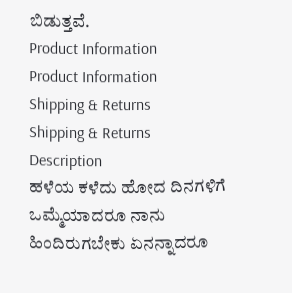ಬಿಡುತ್ತವೆ.
Product Information
Product Information
Shipping & Returns
Shipping & Returns
Description
ಹಳೆಯ ಕಳೆದು ಹೋದ ದಿನಗಳಿಗೆ ಒಮ್ಮೆಯಾದರೂ ನಾನು ಹಿಂದಿರುಗಬೇಕು ಏನನ್ನಾದರೂ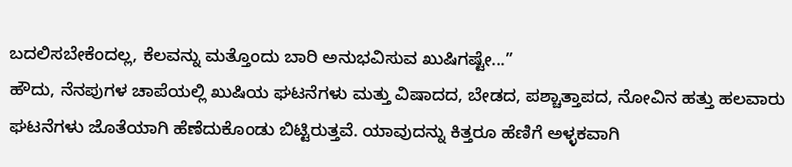ಬದಲಿಸಬೇಕೆಂದಲ್ಲ, ಕೆಲವನ್ನು ಮತ್ತೊಂದು ಬಾರಿ ಅನುಭವಿಸುವ ಖುಷಿಗಷ್ಟೇ...”
ಹೌದು, ನೆನಪುಗಳ ಚಾಪೆಯಲ್ಲಿ ಖುಷಿಯ ಘಟನೆಗಳು ಮತ್ತು ವಿಷಾದದ, ಬೇಡದ, ಪಶ್ಚಾತ್ತಾಪದ, ನೋವಿನ ಹತ್ತು ಹಲವಾರು ಘಟನೆಗಳು ಜೊತೆಯಾಗಿ ಹೆಣೆದುಕೊಂಡು ಬಿಟ್ಟಿರುತ್ತವೆ. ಯಾವುದನ್ನು ಕಿತ್ತರೂ ಹೆಣಿಗೆ ಅಳ್ಳಕವಾಗಿ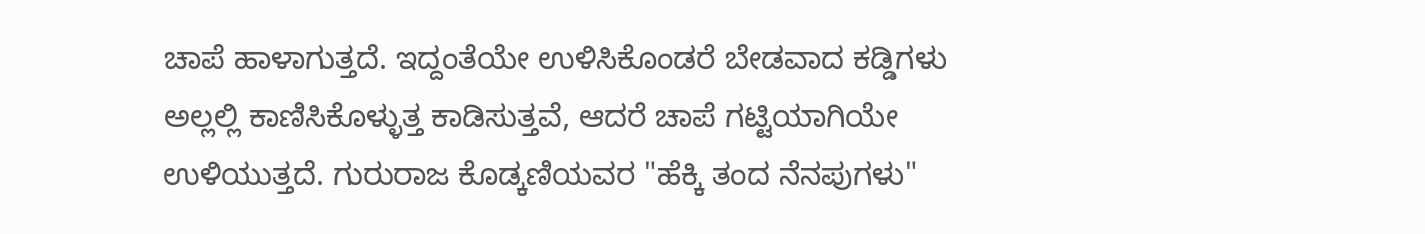ಚಾಪೆ ಹಾಳಾಗುತ್ತದೆ. ಇದ್ದಂತೆಯೇ ಉಳಿಸಿಕೊಂಡರೆ ಬೇಡವಾದ ಕಡ್ಡಿಗಳು ಅಲ್ಲಲ್ಲಿ ಕಾಣಿಸಿಕೊಳ್ಳುತ್ತ ಕಾಡಿಸುತ್ತವೆ, ಆದರೆ ಚಾಪೆ ಗಟ್ಟಿಯಾಗಿಯೇ ಉಳಿಯುತ್ತದೆ. ಗುರುರಾಜ ಕೊಡ್ಕಣಿಯವರ "ಹೆಕ್ಕಿ ತಂದ ನೆನಪುಗಳು"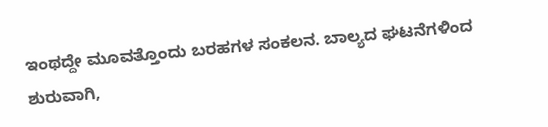ಇಂಥದ್ದೇ ಮೂವತ್ತೊಂದು ಬರಹಗಳ ಸಂಕಲನ. ಬಾಲ್ಯದ ಘಟನೆಗಳಿಂದ ಶುರುವಾಗಿ,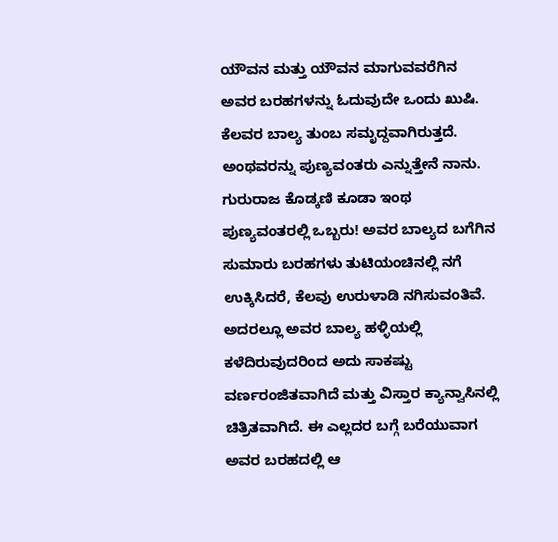ಯೌವನ ಮತ್ತು ಯೌವನ ಮಾಗುವವರೆಗಿನ ಅವರ ಬರಹಗಳನ್ನು ಓದುವುದೇ ಒಂದು ಖುಷಿ. ಕೆಲವರ ಬಾಲ್ಯ ತುಂಬ ಸಮೃದ್ದವಾಗಿರುತ್ತದೆ. ಅಂಥವರನ್ನು ಪುಣ್ಯವಂತರು ಎನ್ನುತ್ತೇನೆ ನಾನು. ಗುರುರಾಜ ಕೊಡ್ಕಣಿ ಕೂಡಾ ಇಂಥ ಪುಣ್ಯವಂತರಲ್ಲಿ ಒಬ್ಬರು! ಅವರ ಬಾಲ್ಯದ ಬಗೆಗಿನ ಸುಮಾರು ಬರಹಗಳು ತುಟಿಯಂಚಿನಲ್ಲಿ ನಗೆ ಉಕ್ಕಿಸಿದರೆ, ಕೆಲವು ಉರುಳಾಡಿ ನಗಿಸುವಂತಿವೆ. ಅದರಲ್ಲೂ ಅವರ ಬಾಲ್ಯ ಹಳ್ಳಿಯಲ್ಲಿ ಕಳೆದಿರುವುದರಿಂದ ಅದು ಸಾಕಷ್ಟು ವರ್ಣರಂಜಿತವಾಗಿದೆ ಮತ್ತು ವಿಸ್ತಾರ ಕ್ಯಾನ್ವಾಸಿನಲ್ಲಿ ಚಿತ್ರಿತವಾಗಿದೆ. ಈ ಎಲ್ಲದರ ಬಗ್ಗೆ ಬರೆಯುವಾಗ ಅವರ ಬರಹದಲ್ಲಿ ಆ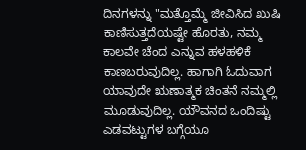ದಿನಗಳನ್ನು "ಮತ್ತೊಮ್ಮೆ ಜೀವಿಸಿದ ಖುಷಿ ಕಾಣಿಸುತ್ತದೆಯಷ್ಟೇ ಹೊರತು, ನಮ್ಮ ಕಾಲವೇ ಚೆಂದ ಎನ್ನುವ ಹಳಹಳಿಕೆ ಕಾಣಬರುವುದಿಲ್ಲ. ಹಾಗಾಗಿ ಓದುವಾಗ ಯಾವುದೇ ಋಣಾತ್ಮಕ ಚಿಂತನೆ ನಮ್ಮಲ್ಲಿ ಮೂಡುವುದಿಲ್ಲ. ಯೌವನದ ಒಂದಿಷ್ಟು ಎಡವಟ್ಟುಗಳ ಬಗ್ಗೆಯೂ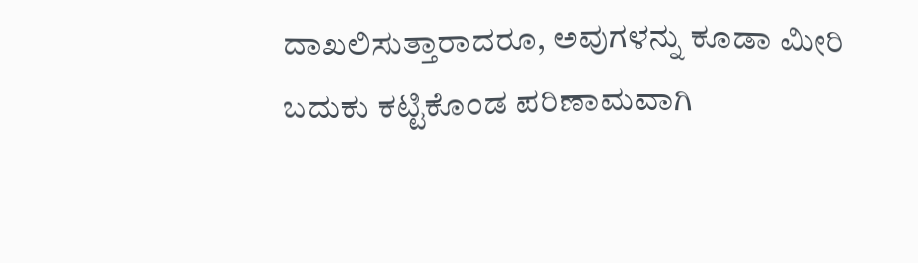ದಾಖಲಿಸುತ್ತಾರಾದರೂ, ಅವುಗಳನ್ನು ಕೂಡಾ ಮೀರಿ ಬದುಕು ಕಟ್ಟಿಕೊಂಡ ಪರಿಣಾಮವಾಗಿ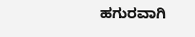ಹಗುರವಾಗಿ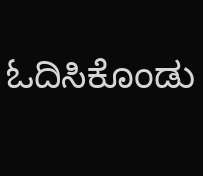ಓದಿಸಿಕೊಂಡು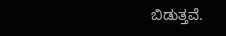ಬಿಡುತ್ತವೆ.